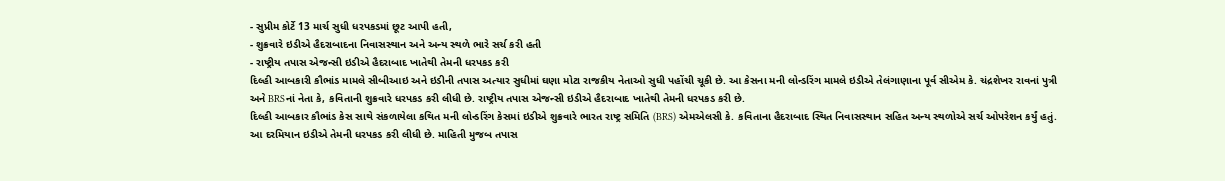- સુપ્રીમ કોર્ટે 13 માર્ચ સુધી ધરપકડમાં છૂટ આપી હતી,
- શુક્રવારે ઇડીએ હૈદરાબાદના નિવાસસ્થાન અને અન્ય સ્થળે ભારે સર્ચ કરી હતી
- રાષ્ટ્રીય તપાસ એજન્સી ઇડીએ હૈદરાબાદ ખાતેથી તેમની ધરપકડ કરી
દિલ્હી આબકારી કૌભાંડ મામલે સીબીઆઇ અને ઇડીની તપાસ અત્યાર સુધીમાં ઘણા મોટા રાજકીય નેતાઓ સુધી પહોંચી ચૂકી છે. આ કેસના મની લોન્ડરિંગ મામલે ઇડીએ તેલંગાણાના પૂર્વ સીએમ કે. ચંદ્રશેખર રાવનાં પુત્રી અને BRSનાં નેતા કે, કવિતાની શુક્રવારે ધરપકડ કરી લીધી છે. રાષ્ટ્રીય તપાસ એજન્સી ઇડીએ હૈદરાબાદ ખાતેથી તેમની ધરપકડ કરી છે.
દિલ્હી આબકાર કૌભાંડ કેસ સાથે સંકળાયેલા કથિત મની લોન્ડરિંગ કેસમાં ઇડીએ શુક્રવારે ભારત રાષ્ટ્ર સમિતિ (BRS) એમએલસી કે. કવિતાના હૈદરાબાદ સ્થિત નિવાસસ્થાન સહિત અન્ય સ્થળોએ સર્ચ ઓપરેશન કર્યું હતું. આ દરમિયાન ઇડીએ તેમની ધરપકડ કરી લીધી છે. માહિતી મુજબ તપાસ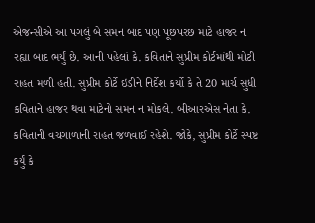એજન્સીએ આ પગલું બે સમન બાદ પણ પૂછપરછ માટે હાજર ન રહ્યા બાદ ભર્યું છે. આની પહેલાં કે. કવિતાને સુપ્રીમ કોર્ટમાંથી મોટી રાહત મળી હતી. સુપ્રીમ કોર્ટે ઇડીને નિર્દેશ કર્યો કે તે 20 માર્ચ સુધી કવિતાને હાજર થવા માટેનો સમન ન મોકલે. બીઆરએસ નેતા કે. કવિતાની વચગાળાની રાહત જળવાઈ રહેશે. જોકે, સુપ્રીમ કોર્ટે સ્પષ્ટ કર્યું કે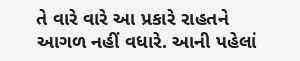તે વારે વારે આ પ્રકારે રાહતને આગળ નહીં વધારે. આની પહેલાં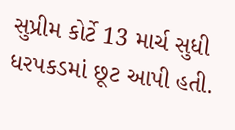સુપ્રીમ કોર્ટે 13 માર્ચ સુધી ધરપકડમાં છૂટ આપી હતી.